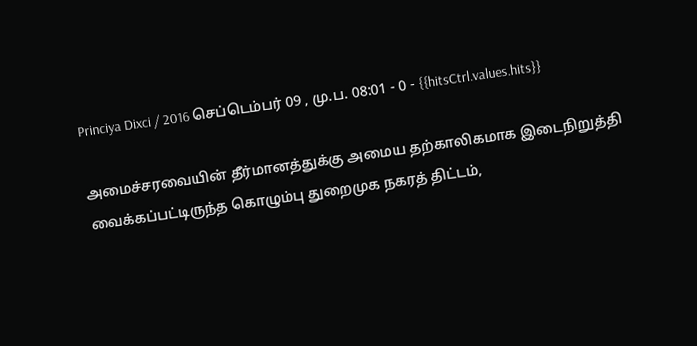Princiya Dixci / 2016 செப்டெம்பர் 09 , மு.ப. 08:01 - 0 - {{hitsCtrl.values.hits}}

அமைச்சரவையின் தீர்மானத்துக்கு அமைய தற்காலிகமாக இடைநிறுத்தி வைக்கப்பட்டிருந்த கொழும்பு துறைமுக நகரத் திட்டம்,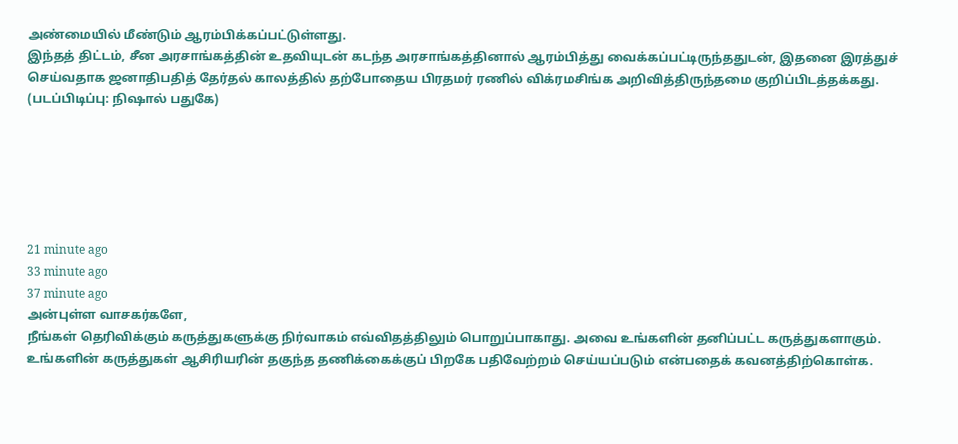அண்மையில் மீண்டும் ஆரம்பிக்கப்பட்டுள்ளது.
இந்தத் திட்டம், சீன அரசாங்கத்தின் உதவியுடன் கடந்த அரசாங்கத்தினால் ஆரம்பித்து வைக்கப்பட்டிருந்ததுடன், இதனை இரத்துச் செய்வதாக ஜனாதிபதித் தேர்தல் காலத்தில் தற்போதைய பிரதமர் ரணில் விக்ரமசிங்க அறிவித்திருந்தமை குறிப்பிடத்தக்கது. (படப்பிடிப்பு: நிஷால் பதுகே)






21 minute ago
33 minute ago
37 minute ago
அன்புள்ள வாசகர்களே,
நீங்கள் தெரிவிக்கும் கருத்துகளுக்கு நிர்வாகம் எவ்விதத்திலும் பொறுப்பாகாது. அவை உங்களின் தனிப்பட்ட கருத்துகளாகும். உங்களின் கருத்துகள் ஆசிரியரின் தகுந்த தணிக்கைக்குப் பிறகே பதிவேற்றம் செய்யப்படும் என்பதைக் கவனத்திற்கொள்க.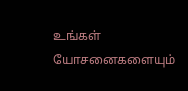உங்கள் யோசனைகளையும்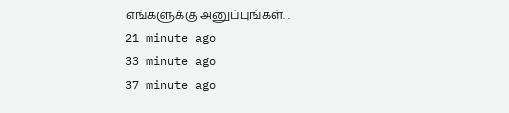எங்களுக்கு அனுப்புங்கள். .
21 minute ago
33 minute ago
37 minute ago